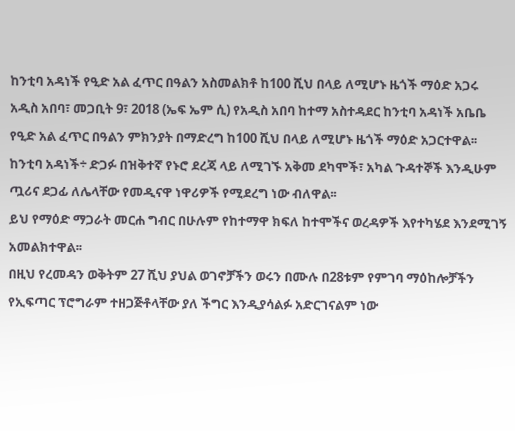ከንቲባ አዳነች የዒድ አል ፈጥር በዓልን አስመልክቶ ከ100 ሺህ በላይ ለሚሆኑ ዜጎች ማዕድ አጋሩ
አዲስ አበባ፣ መጋቢት 9፣ 2018 (ኤፍ ኤም ሲ) የአዲስ አበባ ከተማ አስተዳደር ከንቲባ አዳነች አቤቤ የዒድ አል ፈጥር በዓልን ምክንያት በማድረግ ከ100 ሺህ በላይ ለሚሆኑ ዜጎች ማዕድ አጋርተዋል፡፡
ከንቲባ አዳነች÷ ድጋፉ በዝቅተኛ የኑሮ ደረጃ ላይ ለሚገኙ አቅመ ደካሞች፣ አካል ጉዳተኞች እንዲሁም ጧሪና ደጋፊ ለሌላቸው የመዲናዋ ነዋሪዎች የሚደረግ ነው ብለዋል፡፡
ይህ የማዕድ ማጋራት መርሐ ግብር በሁሉም የከተማዋ ክፍለ ከተሞችና ወረዳዎች እየተካሄደ እንደሚገኝ አመልክተዋል፡፡
በዚህ የረመዳን ወቅትም 27 ሺህ ያህል ወገኖቻችን ወሩን በሙሉ በ28ቱም የምገባ ማዕከሎቻችን የኢፍጣር ፕሮግራም ተዘጋጅቶላቸው ያለ ችግር እንዲያሳልፉ አድርገናልም ነው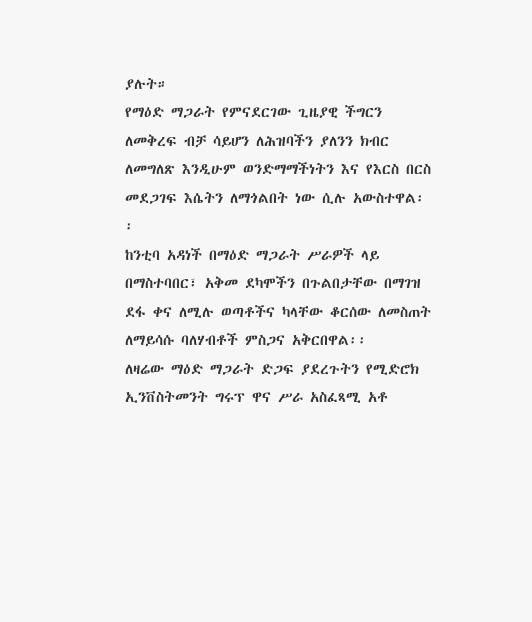ያሉት።
የማዕድ ማጋራት የምናደርገው ጊዜያዊ ችግርን ለመቅረፍ ብቻ ሳይሆን ለሕዝባችን ያለንን ክብር ለመግለጽ እንዲሁም ወንድማማችነትን እና የእርስ በርስ መደጋገፍ እሴትን ለማጎልበት ነው ሲሉ አውስተዋል፡፡
ከንቲባ አዳነች በማዕድ ማጋራት ሥራዎች ላይ በማስተባበር፣ አቅመ ደካሞችን በጉልበታቸው በማገዝ ደፋ ቀና ለሚሉ ወጣቶችና ካላቸው ቆርሰው ለመስጠት ለማይሳሱ ባለሃብቶች ምስጋና አቅርበዋል፡፡
ለዛሬው ማዕድ ማጋራት ድጋፍ ያደረጉትን የሚድሮክ ኢንቨስትመንት ግሩፕ ዋና ሥራ አስፈጻሚ አቶ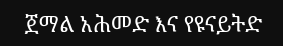ጀማል አሕመድ እና የዩናይትድ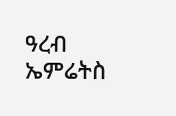ዓረብ ኤምሬትስ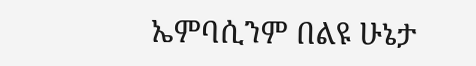ኤምባሲንም በልዩ ሁኔታ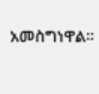አመስግነዋል፡፡